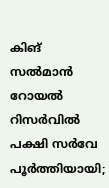കിങ് സൽമാൻ റോയൽ റിസർവിൽ പക്ഷി സർവേ പൂർത്തിയായി;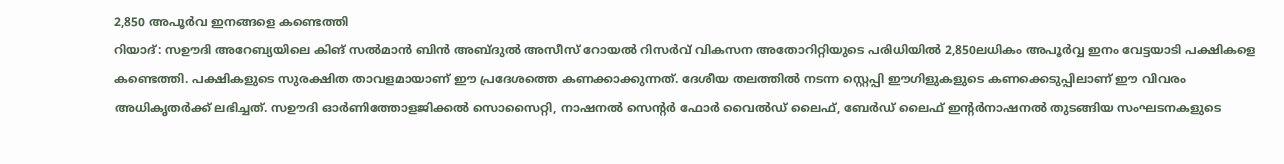2,850 അപൂർവ ഇനങ്ങളെ കണ്ടെത്തി
റിയാദ്: സഊദി അറേബ്യയിലെ കിങ് സൽമാൻ ബിൻ അബ്ദുൽ അസീസ് റോയൽ റിസർവ് വികസന അതോറിറ്റിയുടെ പരിധിയിൽ 2,850ലധികം അപൂർവ്വ ഇനം വേട്ടയാടി പക്ഷികളെ കണ്ടെത്തി. പക്ഷികളുടെ സുരക്ഷിത താവളമായാണ് ഈ പ്രദേശത്തെ കണക്കാക്കുന്നത്. ദേശീയ തലത്തിൽ നടന്ന സ്റ്റെപ്പി ഈഗിളുകളുടെ കണക്കെടുപ്പിലാണ് ഈ വിവരം അധികൃതർക്ക് ലഭിച്ചത്. സഊദി ഓർണിത്തോളജിക്കൽ സൊസൈറ്റി, നാഷനൽ സെന്റർ ഫോർ വൈൽഡ് ലൈഫ്, ബേർഡ് ലൈഫ് ഇന്റർനാഷനൽ തുടങ്ങിയ സംഘടനകളുടെ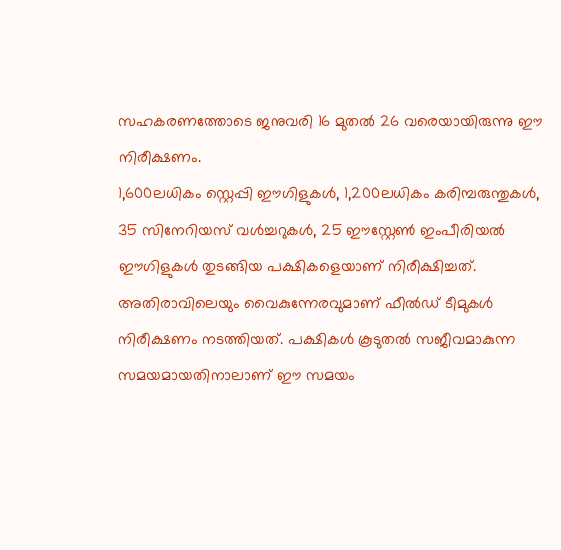സഹകരണത്തോടെ ജനുവരി 16 മുതൽ 26 വരെയായിരുന്നു ഈ നിരീക്ഷണം.
1,600ലധികം സ്റ്റെപ്പി ഈഗിളുകൾ, 1,200ലധികം കരിമ്പരുന്തുകൾ, 35 സിനേറിയസ് വൾച്ചറുകൾ, 25 ഈസ്റ്റേൺ ഇംപീരിയൽ ഈഗിളുകൾ തുടങ്ങിയ പക്ഷികളെയാണ് നിരീക്ഷിച്ചത്. അതിരാവിലെയും വൈകുന്നേരവുമാണ് ഫീൽഡ് ടീമുകൾ നിരീക്ഷണം നടത്തിയത്. പക്ഷികൾ കൂടുതൽ സജീവമാകുന്ന സമയമായതിനാലാണ് ഈ സമയം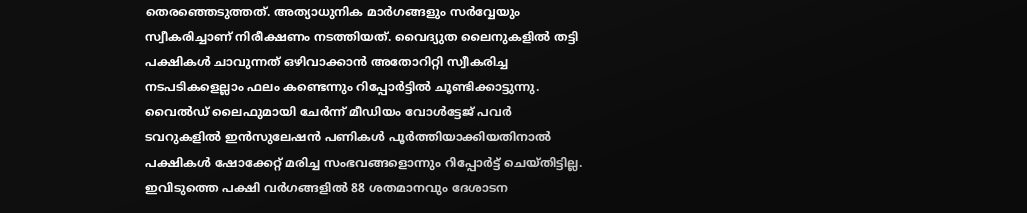തെരഞ്ഞെടുത്തത്. അത്യാധുനിക മാർഗങ്ങളും സർവ്വേയും സ്വീകരിച്ചാണ് നിരീക്ഷണം നടത്തിയത്. വൈദ്യുത ലൈനുകളിൽ തട്ടി പക്ഷികൾ ചാവുന്നത് ഒഴിവാക്കാൻ അതോറിറ്റി സ്വീകരിച്ച നടപടികളെല്ലാം ഫലം കണ്ടെന്നും റിപ്പോർട്ടിൽ ചൂണ്ടിക്കാട്ടുന്നു. വൈൽഡ് ലൈഫുമായി ചേർന്ന് മീഡിയം വോൾട്ടേജ് പവർ ടവറുകളിൽ ഇൻസുലേഷൻ പണികൾ പൂർത്തിയാക്കിയതിനാൽ പക്ഷികൾ ഷോക്കേറ്റ് മരിച്ച സംഭവങ്ങളൊന്നും റിപ്പോർട്ട് ചെയ്തിട്ടില്ല. ഇവിടുത്തെ പക്ഷി വർഗങ്ങളിൽ 88 ശതമാനവും ദേശാടന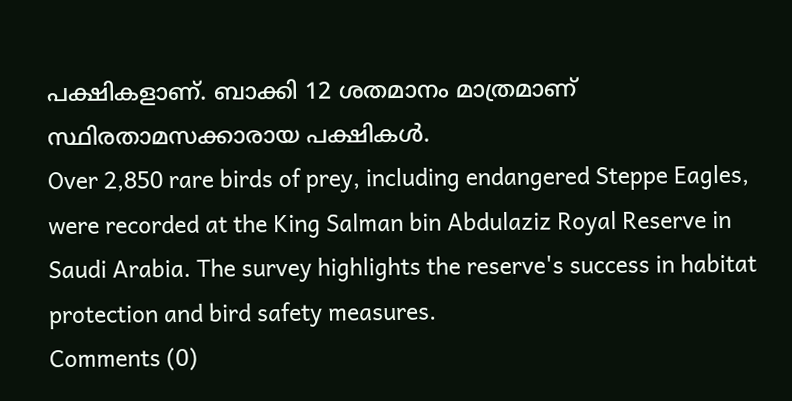പക്ഷികളാണ്. ബാക്കി 12 ശതമാനം മാത്രമാണ് സ്ഥിരതാമസക്കാരായ പക്ഷികൾ.
Over 2,850 rare birds of prey, including endangered Steppe Eagles, were recorded at the King Salman bin Abdulaziz Royal Reserve in Saudi Arabia. The survey highlights the reserve's success in habitat protection and bird safety measures.
Comments (0)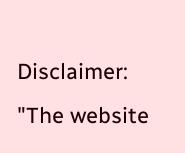Disclaimer: "The website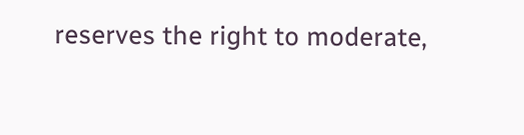reserves the right to moderate,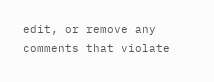edit, or remove any comments that violate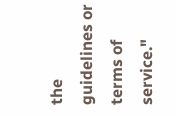the guidelines or terms of service."